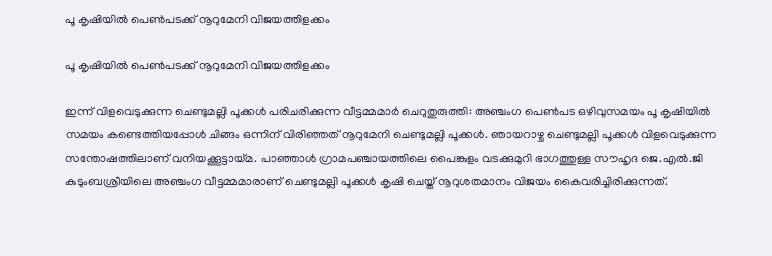പൂ കൃഷിയിൽ പെൺപടക്ക് നൂറുമേനി വിജയത്തിളക്കം

പൂ കൃഷിയിൽ പെൺപടക്ക് നൂറുമേനി വിജയത്തിളക്കം

ഇന്ന് വിളവെടുക്കുന്ന ചെണ്ടുമല്ലി പൂക്കൾ പരിചരിക്കുന്ന വീട്ടമ്മമാർ ചെറുതുരുത്തി: അഞ്ചംഗ പെൺപട ഒഴിവുസമയം പൂ കൃഷിയിൽ സമയം കണ്ടെത്തിയപ്പോൾ ചിങ്ങം ഒന്നിന് വിരിഞ്ഞത് നൂറുമേനി ചെണ്ടുമല്ലി പൂക്കൾ. ഞായറാഴ്ച ചെണ്ടുമല്ലി പൂക്കൾ വിളവെടുക്കുന്ന സന്തോഷത്തിലാണ് വനിയക്കൂട്ടായ്മ. പാഞ്ഞാൾ ഗ്രാമപഞ്ചായത്തിലെ പൈങ്കുളം വടക്കുമുറി ഭാഗത്തുള്ള സൗഹൃദ ജെ.എൽ.ജി കുടുംബശ്രീയിലെ അഞ്ചംഗ വീട്ടമ്മമാരാണ് ചെണ്ടുമല്ലി പൂക്കൾ കൃഷി ചെയ്ത് നൂറുശതമാനം വിജയം കൈവരിച്ചിരിക്കുന്നത്.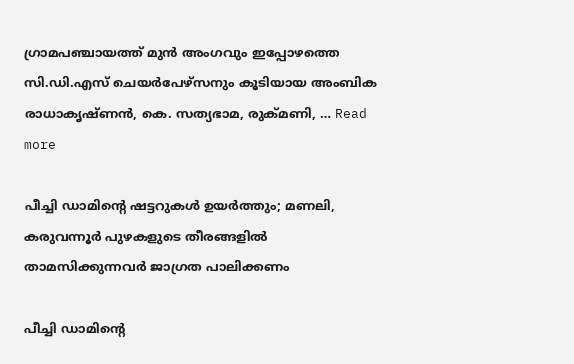ഗ്രാമപഞ്ചായത്ത് മുൻ അംഗവും ഇപ്പോഴത്തെ സി.ഡി.എസ് ചെയർപേഴ്സനും കൂടിയായ അംബിക രാധാകൃഷ്ണൻ, കെ. സത്യഭാമ, രുക്മണി, … Read more

പീച്ചി ഡാമിന്‍റെ ഷട്ടറുകൾ ഉയർത്തും; മണലി, കരുവന്നൂർ പുഴകളുടെ തീരങ്ങളിൽ താമസിക്കുന്നവർ ജാഗ്രത പാലിക്കണം

പീച്ചി ഡാമിന്‍റെ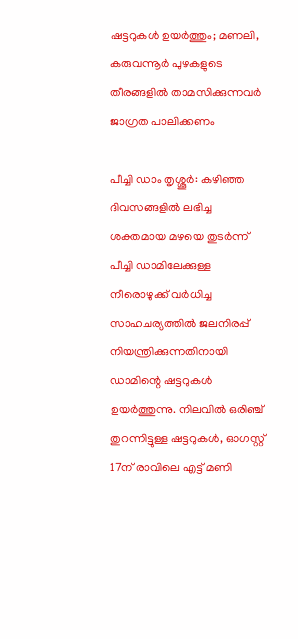ഷട്ടറുകൾ ഉയർത്തും; മണലി, കരുവന്നൂർ പുഴകളുടെ തീരങ്ങളിൽ താമസിക്കുന്നവർ ജാഗ്രത പാലിക്കണം

പീച്ചി ഡാം തൃശ്ശൂർ: കഴിഞ്ഞ ദിവസങ്ങളിൽ ലഭിച്ച ശക്തമായ മഴയെ തുടർന്ന് പീച്ചി ഡാമിലേക്കുള്ള നീരൊഴുക്ക് വർധിച്ച സാഹചര്യത്തിൽ ജലനിരപ്പ് നിയന്ത്രിക്കുന്നതിനായി ഡാമിന്റെ ഷട്ടറുകൾ ഉയർത്തുന്നു. നിലവിൽ ഒരിഞ്ച് തുറന്നിട്ടുള്ള ഷട്ടറുകൾ, ഓഗസ്റ്റ് 17ന് രാവിലെ എട്ട് മണി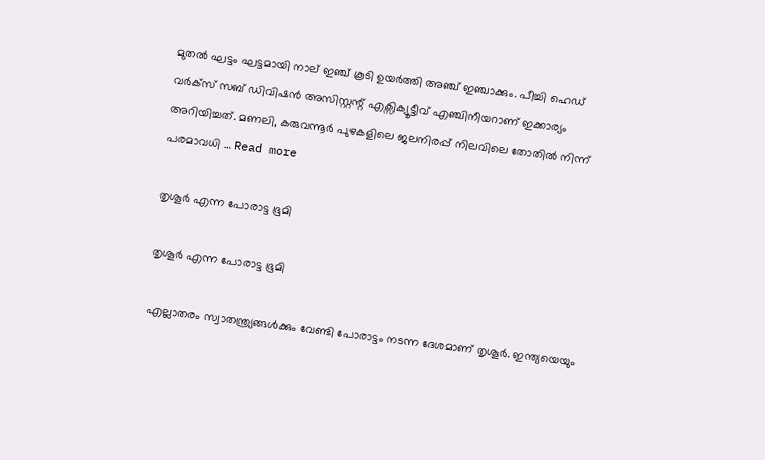മുതൽ ഘട്ടം ഘട്ടമായി നാല് ഇഞ്ച് കൂടി ഉയർത്തി അഞ്ച് ഇഞ്ചാക്കും. പീച്ചി ഹെഡ് വർക്സ് സബ് ഡിവിഷൻ അസിസ്റ്റന്റ് എക്സിക്യൂട്ടീവ് എഞ്ചിനീയറാണ് ഇക്കാര്യം അറിയിച്ചത്. മണലി, കരുവന്നൂർ പുഴകളിലെ ജലനിരപ്പ് നിലവിലെ തോതിൽ നിന്ന് പരമാവധി … Read more

തൃശൂർ എന്ന പോരാട്ട ഭൂമി

തൃശൂർ എന്ന പോരാട്ട ഭൂമി

എല്ലാതരം സ്വാതന്ത്ര്യങ്ങൾക്കും വേണ്ടി പോരാട്ടം നടന്ന ദേശമാണ് തൃശൂർ. ഇന്ത്യയെയും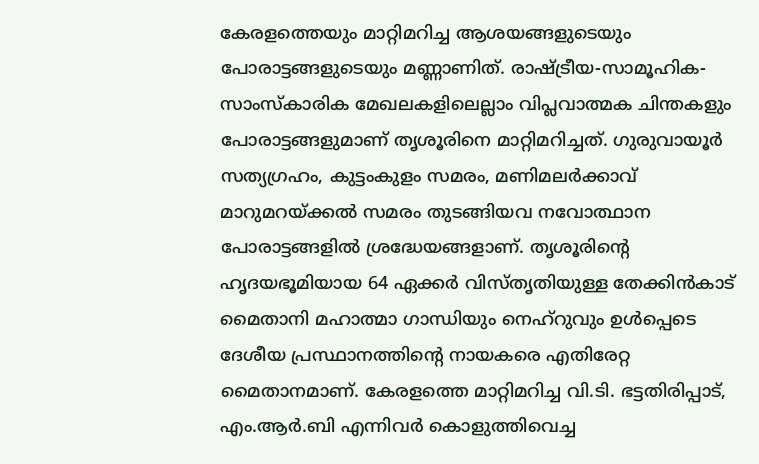കേരളത്തെയും മാറ്റിമറിച്ച ആശയങ്ങളുടെയും പോരാട്ടങ്ങളുടെയും മണ്ണാണിത്. രാഷ്ട്രീയ-സാമൂഹിക-സാംസ്കാരിക മേഖലകളിലെല്ലാം വിപ്ലവാത്മക ചിന്തകളും പോരാട്ടങ്ങളുമാണ് തൃശൂരിനെ മാറ്റിമറിച്ചത്. ഗുരുവായൂർ സത്യഗ്രഹം, കുട്ടംകുളം സമരം, മണിമലർക്കാവ് മാറുമറയ്ക്കൽ സമരം തുടങ്ങിയവ നവോത്ഥാന പോരാട്ടങ്ങളിൽ ശ്രദ്ധേയങ്ങളാണ്. തൃശൂരിന്‍റെ ഹൃദയഭൂമിയായ 64 ഏക്കർ വിസ്തൃതിയുള്ള തേക്കിൻകാട് മൈതാനി മഹാത്മാ ഗാന്ധിയും നെഹ്റുവും ഉൾപ്പെടെ ദേശീയ പ്രസ്ഥാനത്തിന്‍റെ നായകരെ എതിരേറ്റ മൈതാനമാണ്. കേരളത്തെ മാറ്റിമറിച്ച വി.ടി. ഭട്ടതിരിപ്പാട്, എം.ആർ.ബി എന്നിവർ കൊളുത്തിവെച്ച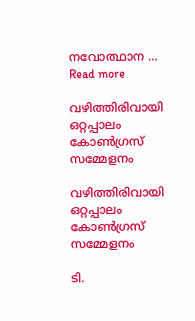നവോത്ഥാന … Read more

വഴിത്തിരിവായി ഒറ്റപ്പാലം കോൺഗ്രസ് സമ്മേളനം

വഴിത്തിരിവായി ഒറ്റപ്പാലം കോൺഗ്രസ് സമ്മേളനം

ടി.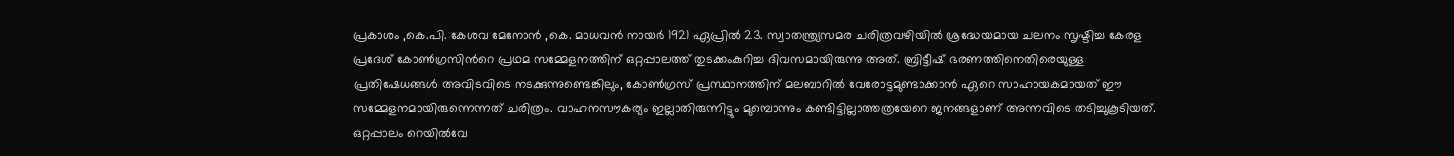പ്രകാശം ,കെ.പി. കേശവ മേനോൻ ,കെ. മാധവൻ നായർ 1921 ഏപ്രിൽ 23. സ്വാതന്ത്ര്യസമര ചരിത്രവഴിയിൽ ശ്രദ്ധേയമായ ചലനം സൃഷ്ടിച്ച കേരള പ്രദേശ് കോൺഗ്രസിന്‍റെ പ്രഥമ സമ്മേളനത്തിന് ഒറ്റപ്പാലത്ത് തുടക്കംകുറിച്ച ദിവസമായിരുന്നു അത്. ബ്രിട്ടീഷ് ഭരണത്തിനെതിരെയുള്ള പ്രതിഷേധങ്ങൾ അവിടവിടെ നടക്കുന്നുണ്ടെങ്കിലും, കോൺഗ്രസ് പ്രസ്ഥാനത്തിന് മലബാറിൽ വേരോട്ടമുണ്ടാക്കാൻ ഏറെ സാഹായകമായത് ഈ സമ്മേളനമായിരുന്നെന്നത് ചരിത്രം. വാഹനസൗകര്യം ഇല്ലാതിരുന്നിട്ടും മുമ്പൊന്നും കണ്ടിട്ടില്ലാത്തത്രയേറെ ജനങ്ങളാണ് അന്നവിടെ തടിച്ചുകൂടിയത്. ഒറ്റപ്പാലം റെയിൽവേ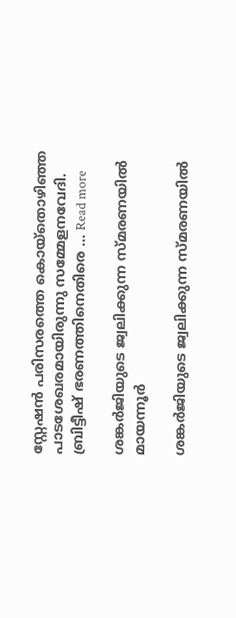സ്റ്റേഷൻ പരിസരത്തെ കൊയ്തൊഴിഞ്ഞ പാടശേഖരമായിരുന്നു സമ്മേളനവേദി. ബ്രിട്ടീഷ് ഭരണത്തിനെതിരെ … Read more

ശങ്കർജിയുടെ ജ്വലിക്കുന്ന സ്‌മരണയിൽ മായന്നൂർ

ശങ്കർജിയുടെ ജ്വലിക്കുന്ന സ്‌മരണയിൽ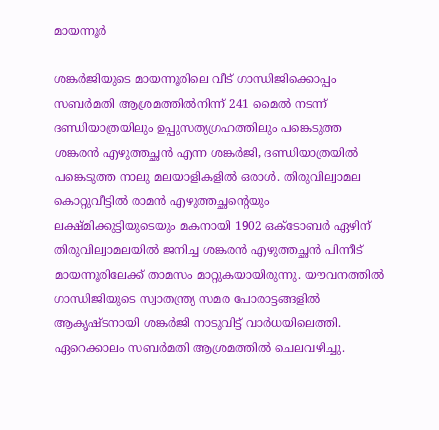മായന്നൂർ

ശങ്കർജിയുടെ മായന്നൂരിലെ വീട് ഗാന്ധിജിക്കൊപ്പം സബര്‍മതി ആശ്രമത്തില്‍നിന്ന് 241 മൈല്‍ നടന്ന് ദണ്ഡിയാത്രയിലും ഉപ്പുസത്യഗ്രഹത്തിലും പങ്കെടുത്ത ശങ്കരന്‍ എഴുത്തച്ഛന്‍ എന്ന ശങ്കര്‍ജി, ദണ്ഡിയാത്രയില്‍ പങ്കെടുത്ത നാലു മലയാളികളില്‍ ഒരാള്‍. തിരുവില്വാമല കൊറ്റുവീട്ടില്‍ രാമന്‍ എഴുത്തച്ഛന്‍റെയും ലക്ഷ്മിക്കുട്ടിയുടെയും മകനായി 1902 ഒക്ടോബര്‍ ഏഴിന് തിരുവില്വാമലയില്‍ ജനിച്ച ശങ്കരന്‍ എഴുത്തച്ഛന്‍ പിന്നീട് മായന്നൂരിലേക്ക് താമസം മാറ്റുകയായിരുന്നു. യൗവനത്തിൽ ഗാന്ധിജിയുടെ സ്വാതന്ത്ര്യ സമര പോരാട്ടങ്ങളിൽ ആകൃഷ്ടനായി ശങ്കര്‍ജി നാടുവിട്ട് വാര്‍ധയിലെത്തി. ഏറെക്കാലം സബര്‍മതി ആശ്രമത്തില്‍ ചെലവഴിച്ചു.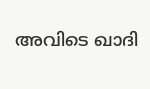അവിടെ ഖാദി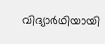വിദ്യാർഥിയായി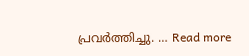പ്രവർത്തിച്ചു. … Read more